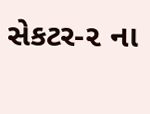સેકટર-૨ ના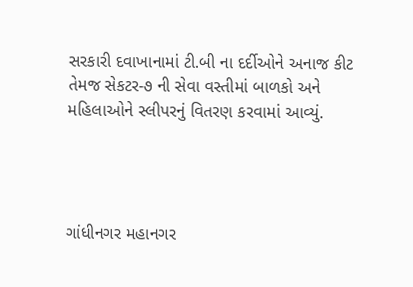સરકારી દવાખાનામાં ટી.બી ના દર્દીઓને અનાજ કીટ તેમજ સેકટર-૭ ની સેવા વસ્તીમાં બાળકો અને મહિલાઓને સ્લીપરનું વિતરણ કરવામાં આવ્યું.




ગાંધીનગર મહાનગર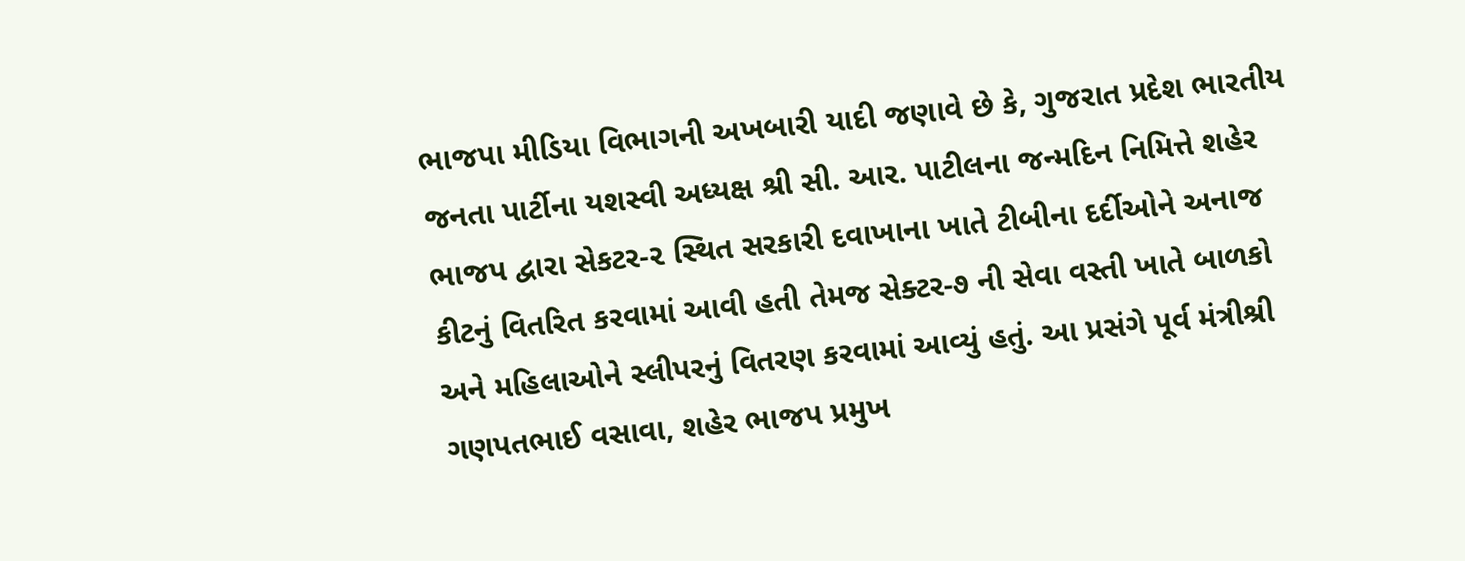ભાજપા મીડિયા વિભાગની અખબારી યાદી જણાવે છે કે, ગુજરાત પ્રદેશ ભારતીય જનતા પાર્ટીના યશસ્વી અધ્યક્ષ શ્રી સી. આર. પાટીલના જન્મદિન નિમિત્તે શહેર ભાજપ દ્વારા સેકટર-૨ સ્થિત સરકારી દવાખાના ખાતે ટીબીના દર્દીઓને અનાજ કીટનું વિતરિત કરવામાં આવી હતી તેમજ સેક્ટર-૭ ની સેવા વસ્તી ખાતે બાળકો અને મહિલાઓને સ્લીપરનું વિતરણ કરવામાં આવ્યું હતું. આ પ્રસંગે પૂર્વ મંત્રીશ્રી ગણપતભાઈ વસાવા, શહેર ભાજપ પ્રમુખ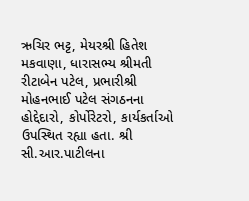ઋચિર ભટ્ટ, મેયરશ્રી હિતેશ મકવાણા, ધારાસભ્ય શ્રીમતી રીટાબેન પટેલ, પ્રભારીશ્રી મોહનભાઈ પટેલ સંગઠનના હોદ્દેદારો, કોર્પોરેટરો, કાર્યકર્તાઓ ઉપસ્થિત રહ્યા હતા. શ્રી સી.આર.પાટીલના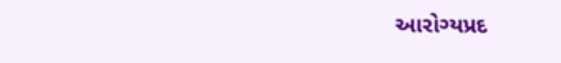આરોગ્યપ્રદ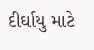દીર્ઘાયુ માટે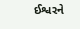ઈશ્વરને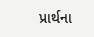પ્રાર્થના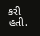કરી હતી.